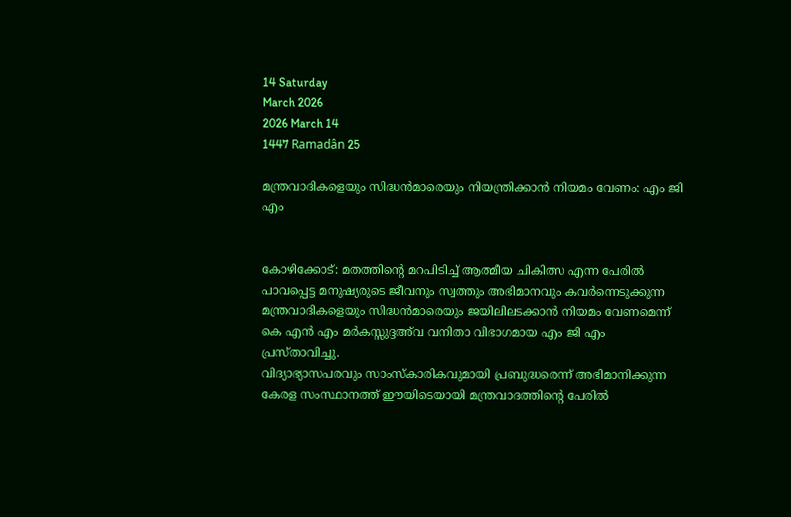14 Saturday
March 2026
2026 March 14
1447 Ramadân 25

മന്ത്രവാദികളെയും സിദ്ധന്‍മാരെയും നിയന്ത്രിക്കാന്‍ നിയമം വേണം: എം ജി എം


കോഴിക്കോട്: മതത്തിന്റെ മറപിടിച്ച് ആത്മീയ ചികിത്സ എന്ന പേരില്‍ പാവപ്പെട്ട മനുഷ്യരുടെ ജീവനും സ്വത്തും അഭിമാനവും കവര്‍ന്നെടുക്കുന്ന മന്ത്രവാദികളെയും സിദ്ധന്‍മാരെയും ജയിലിലടക്കാന്‍ നിയമം വേണമെന്ന് കെ എന്‍ എം മര്‍കസ്സുദ്ദഅ്‌വ വനിതാ വിഭാഗമായ എം ജി എം പ്രസ്താവിച്ചു.
വിദ്യാഭ്യാസപരവും സാംസ്‌കാരികവുമായി പ്രബുദ്ധരെന്ന് അഭിമാനിക്കുന്ന കേരള സംസ്ഥാനത്ത് ഈയിടെയായി മന്ത്രവാദത്തിന്റെ പേരില്‍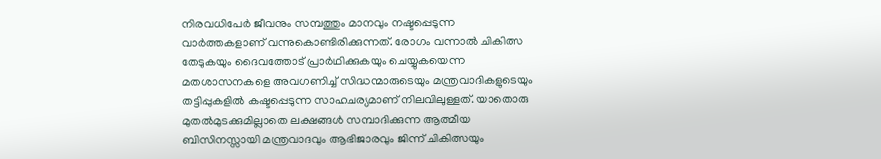നിരവധിപേര്‍ ജീവനും സമ്പത്തും മാനവും നഷ്ടപ്പെടുന്ന വാര്‍ത്തകളാണ് വന്നുകൊണ്ടിരിക്കുന്നത്. രോഗം വന്നാല്‍ ചികിത്സ തേടുകയും ദൈവത്തോട് പ്രാര്‍ഥിക്കുകയും ചെയ്യുകയെന്ന മതശാസനകളെ അവഗണിച്ച് സിദ്ധന്മാരുടെയും മന്ത്രവാദികളുടെയും തട്ടിപ്പുകളില്‍ കഷ്ടപ്പെടുന്ന സാഹചര്യമാണ് നിലവിലുള്ളത്. യാതൊരു മുതല്‍മുടക്കുമില്ലാതെ ലക്ഷങ്ങള്‍ സമ്പാദിക്കുന്ന ആത്മീയ ബിസിനസ്സായി മന്ത്രവാദവും ആഭിജാരവും ജിന്ന് ചികിത്സയും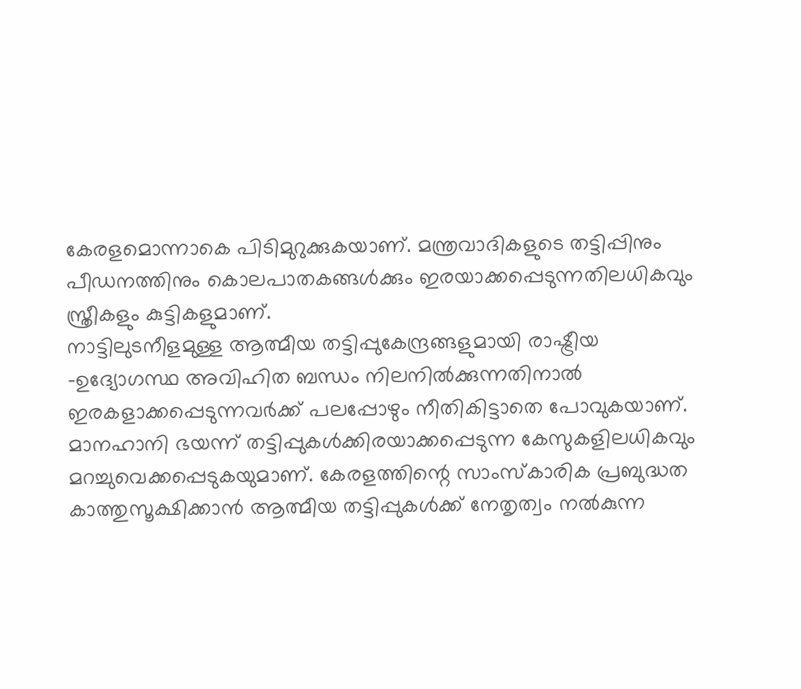കേരളമൊന്നാകെ പിടിമുറുക്കുകയാണ്. മന്ത്രവാദികളുടെ തട്ടിപ്പിനും പീഡനത്തിനും കൊലപാതകങ്ങള്‍ക്കും ഇരയാക്കപ്പെടുന്നതിലധികവും സ്ത്രീകളും കുട്ടികളുമാണ്.
നാട്ടിലുടനീളമുള്ള ആത്മീയ തട്ടിപ്പുകേന്ദ്രങ്ങളുമായി രാഷ്ട്രീയ -ഉദ്യോഗസ്ഥ അവിഹിത ബന്ധം നിലനില്‍ക്കുന്നതിനാല്‍ ഇരകളാക്കപ്പെടുന്നവര്‍ക്ക് പലപ്പോഴും നീതികിട്ടാതെ പോവുകയാണ്. മാനഹാനി ഭയന്ന് തട്ടിപ്പുകള്‍ക്കിരയാക്കപ്പെടുന്ന കേസുകളിലധികവും മറച്ചുവെക്കപ്പെടുകയുമാണ്. കേരളത്തിന്റെ സാംസ്‌കാരിക പ്രബുദ്ധത കാത്തുസൂക്ഷിക്കാന്‍ ആത്മീയ തട്ടിപ്പുകള്‍ക്ക് നേതൃത്വം നല്‍കുന്ന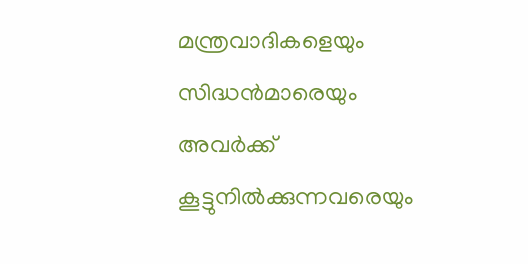മന്ത്രവാദികളെയും സിദ്ധന്‍മാരെയും അവര്‍ക്ക് കൂട്ടുനില്‍ക്കുന്നവരെയും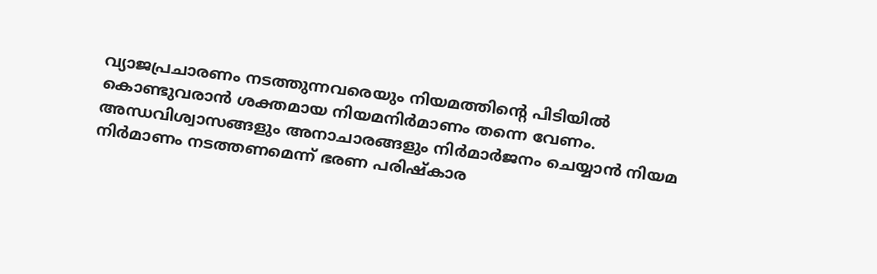വ്യാജപ്രചാരണം നടത്തുന്നവരെയും നിയമത്തിന്റെ പിടിയില്‍ കൊണ്ടുവരാന്‍ ശക്തമായ നിയമനിര്‍മാണം തന്നെ വേണം. അന്ധവിശ്വാസങ്ങളും അനാചാരങ്ങളും നിര്‍മാര്‍ജനം ചെയ്യാന്‍ നിയമ നിര്‍മാണം നടത്തണമെന്ന് ഭരണ പരിഷ്‌കാര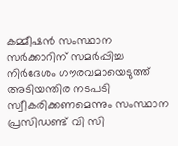കമ്മീഷന്‍ സംസ്ഥാന സര്‍ക്കാറിന് സമര്‍പ്പിച്ച നിര്‍ദേശം ഗൗരവമായെടുത്ത് അടിയന്തിര നടപടി സ്വീകരിക്കണമെന്നും സംസ്ഥാന പ്രസിഡണ്ട് വി സി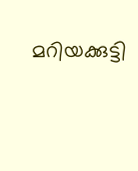മറിയക്കുട്ടി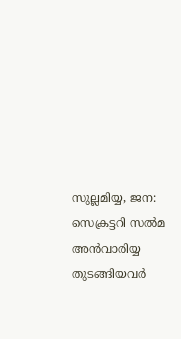സുല്ലമിയ്യ, ജന: സെക്രട്ടറി സല്‍മ അന്‍വാരിയ്യ തുടങ്ങിയവര്‍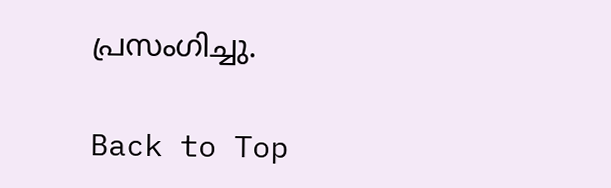പ്രസംഗിച്ചു.

Back to Top